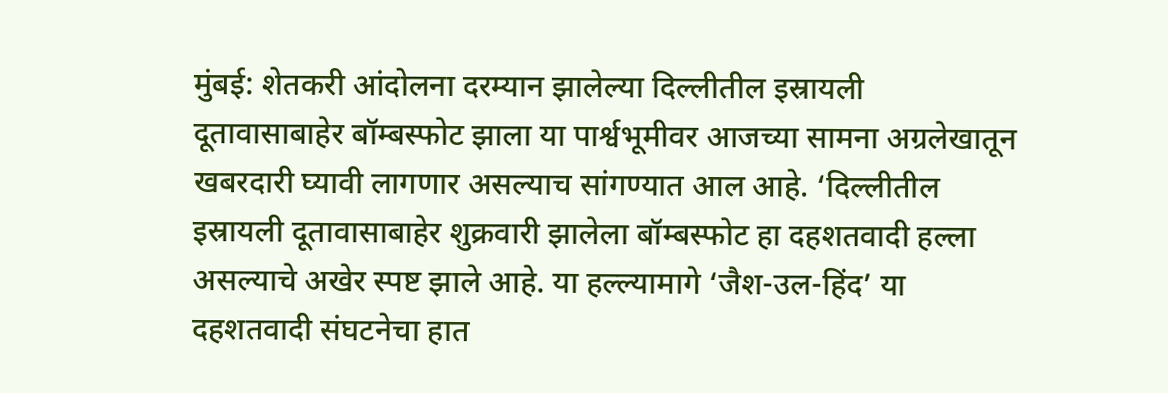मुंबई: शेतकरी आंदोलना दरम्यान झालेल्या दिल्लीतील इस्रायली दूतावासाबाहेर बॉम्बस्फोट झाला या पार्श्वभूमीवर आजच्या सामना अग्रलेखातून खबरदारी घ्यावी लागणार असल्याच सांगण्यात आल आहे. ‘दिल्लीतील इस्रायली दूतावासाबाहेर शुक्रवारी झालेला बॉम्बस्फोट हा दहशतवादी हल्ला असल्याचे अखेर स्पष्ट झाले आहे. या हल्ल्यामागे ‘जैश-उल-हिंद’ या दहशतवादी संघटनेचा हात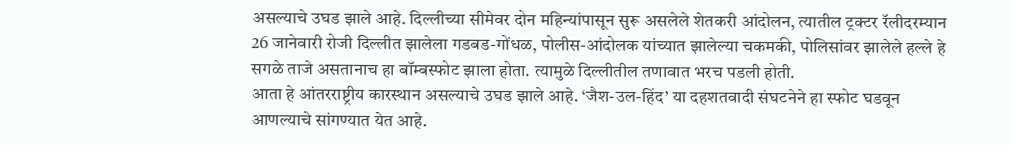असल्याचे उघड झाले आहे. दिल्लीच्या सीमेवर दोन महिन्यांपासून सुरू असलेले शेतकरी आंदोलन, त्यातील ट्रक्टर रॅलीदरम्यान 26 जानेवारी रोजी दिल्लीत झालेला गडबड-गोंधळ, पोलीस-आंदोलक यांच्यात झालेल्या चकमकी, पोलिसांवर झालेले हल्ले हे सगळे ताजे असतानाच हा बॉम्बस्फोट झाला होता. त्यामुळे दिल्लीतील तणावात भरच पडली होती.
आता हे आंतरराष्ट्रीय कारस्थान असल्याचे उघड झाले आहे. ‘जैश-उल-हिंद’ या दहशतवादी संघटनेने हा स्फोट घडवून आणल्याचे सांगण्यात येत आहे.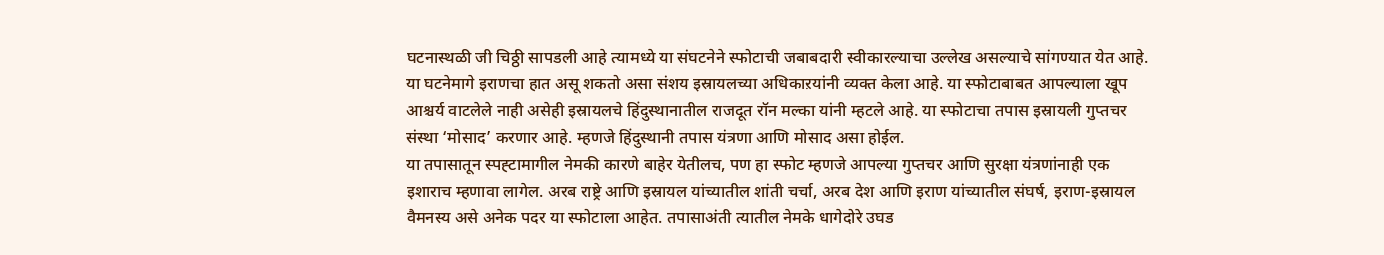घटनास्थळी जी चिठ्ठी सापडली आहे त्यामध्ये या संघटनेने स्फोटाची जबाबदारी स्वीकारल्याचा उल्लेख असल्याचे सांगण्यात येत आहे. या घटनेमागे इराणचा हात असू शकतो असा संशय इस्रायलच्या अधिकाऱयांनी व्यक्त केला आहे. या स्फोटाबाबत आपल्याला खूप आश्चर्य वाटलेले नाही असेही इस्रायलचे हिंदुस्थानातील राजदूत रॉन मल्का यांनी म्हटले आहे. या स्फोटाचा तपास इस्रायली गुप्तचर संस्था ‘मोसाद’ करणार आहे. म्हणजे हिंदुस्थानी तपास यंत्रणा आणि मोसाद असा होईल.
या तपासातून स्पह्टामागील नेमकी कारणे बाहेर येतीलच, पण हा स्फोट म्हणजे आपल्या गुप्तचर आणि सुरक्षा यंत्रणांनाही एक इशाराच म्हणावा लागेल. अरब राष्ट्रे आणि इस्रायल यांच्यातील शांती चर्चा, अरब देश आणि इराण यांच्यातील संघर्ष, इराण-इस्रायल वैमनस्य असे अनेक पदर या स्फोटाला आहेत. तपासाअंती त्यातील नेमके धागेदोरे उघड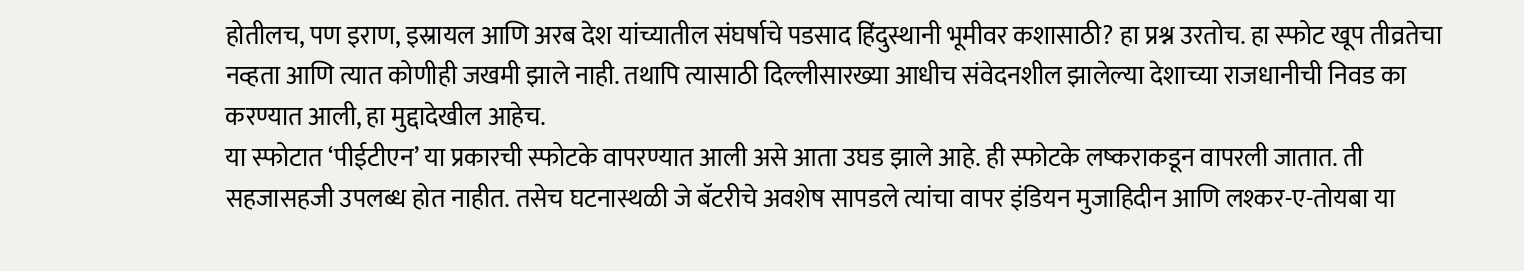होतीलच, पण इराण, इस्रायल आणि अरब देश यांच्यातील संघर्षाचे पडसाद हिंदुस्थानी भूमीवर कशासाठी? हा प्रश्न उरतोच. हा स्फोट खूप तीव्रतेचा नव्हता आणि त्यात कोणीही जखमी झाले नाही. तथापि त्यासाठी दिल्लीसारख्या आधीच संवेदनशील झालेल्या देशाच्या राजधानीची निवड का करण्यात आली, हा मुद्दादेखील आहेच.
या स्फोटात ‘पीईटीएन’ या प्रकारची स्फोटके वापरण्यात आली असे आता उघड झाले आहे. ही स्फोटके लष्कराकडून वापरली जातात. ती सहजासहजी उपलब्ध होत नाहीत. तसेच घटनास्थळी जे बॅटरीचे अवशेष सापडले त्यांचा वापर इंडियन मुजाहिदीन आणि लश्कर-ए-तोयबा या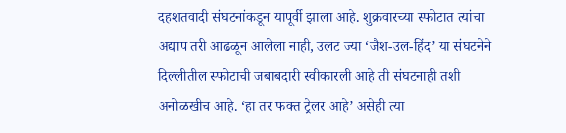दहशतवादी संघटनांकडून यापूर्वी झाला आहे. शुक्रवारच्या स्फोटात त्यांचा
अद्याप तरी आढळून आलेला नाही, उलट ज्या ‘जैश-उल-हिंद’ या संघटनेने दिल्लीतील स्फोटाची जबाबदारी स्वीकारली आहे ती संघटनाही तशी अनोळखीच आहे. ‘हा तर फक्त ट्रेलर आहे’ असेही त्या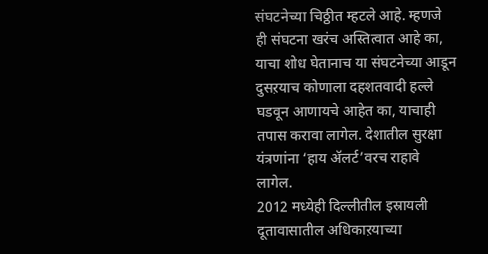संघटनेच्या चिठ्ठीत म्हटले आहे. म्हणजे ही संघटना खरंच अस्तित्वात आहे का, याचा शोध घेतानाच या संघटनेच्या आडून दुसऱयाच कोणाला दहशतवादी हल्ले घडवून आणायचे आहेत का, याचाही तपास करावा लागेल. देशातील सुरक्षा यंत्रणांना ‘हाय ॲलर्ट’वरच राहावे लागेल.
2012 मध्येही दिल्लीतील इस्रायली दूतावासातील अधिकाऱयाच्या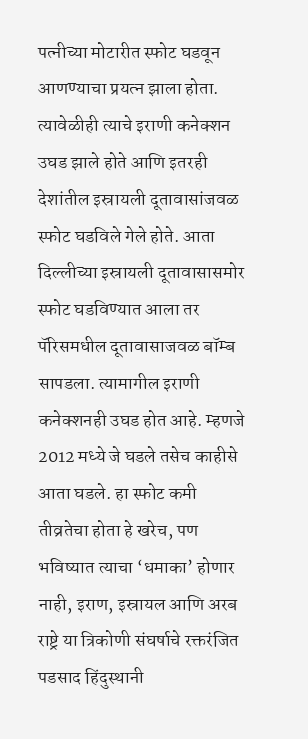पत्नीच्या मोटारीत स्फोट घडवून आणण्याचा प्रयत्न झाला होता. त्यावेळीही त्याचे इराणी कनेक्शन उघड झाले होते आणि इतरही देशांतील इस्रायली दूतावासांजवळ स्फोट घडविले गेले होते. आता दिल्लीच्या इस्रायली दूतावासासमोर स्फोट घडविण्यात आला तर पॅरिसमधील दूतावासाजवळ बॉम्ब सापडला. त्यामागील इराणी कनेक्शनही उघड होत आहे. म्हणजे 2012 मध्ये जे घडले तसेच काहीसे आता घडले. हा स्फोट कमी तीव्रतेचा होता हे खरेच, पण भविष्यात त्याचा ‘धमाका’ होणार नाही, इराण, इस्रायल आणि अरब राष्ट्रे या त्रिकोणी संघर्षाचे रक्तरंजित पडसाद हिंदुस्थानी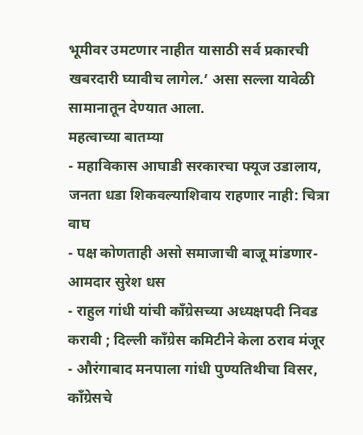भूमीवर उमटणार नाहीत यासाठी सर्व प्रकारची खबरदारी घ्यावीच लागेल.’ असा सल्ला यावेळी सामानातून देण्यात आला.
महत्वाच्या बातम्या
- महाविकास आघाडी सरकारचा फ्यूज उडालाय, जनता धडा शिकवल्याशिवाय राहणार नाही: चित्रा वाघ
- पक्ष कोणताही असो समाजाची बाजू मांडणार- आमदार सुरेश धस
- राहुल गांधी यांची काँग्रेसच्या अध्यक्षपदी निवड करावी ; दिल्ली काँग्रेस कमिटीने केला ठराव मंजूर
- औरंगाबाद मनपाला गांधी पुण्यतिथीचा विसर, काँग्रेसचे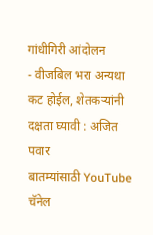गांधीगिरी आंदोलन
- वीजबिल भरा अन्यथा कट होईल, शेतकऱ्यांनी दक्षता घ्यावी : अजित पवार
बातम्यांसाठी YouTube चॅनेल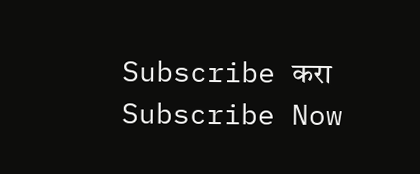Subscribe करा
Subscribe Now